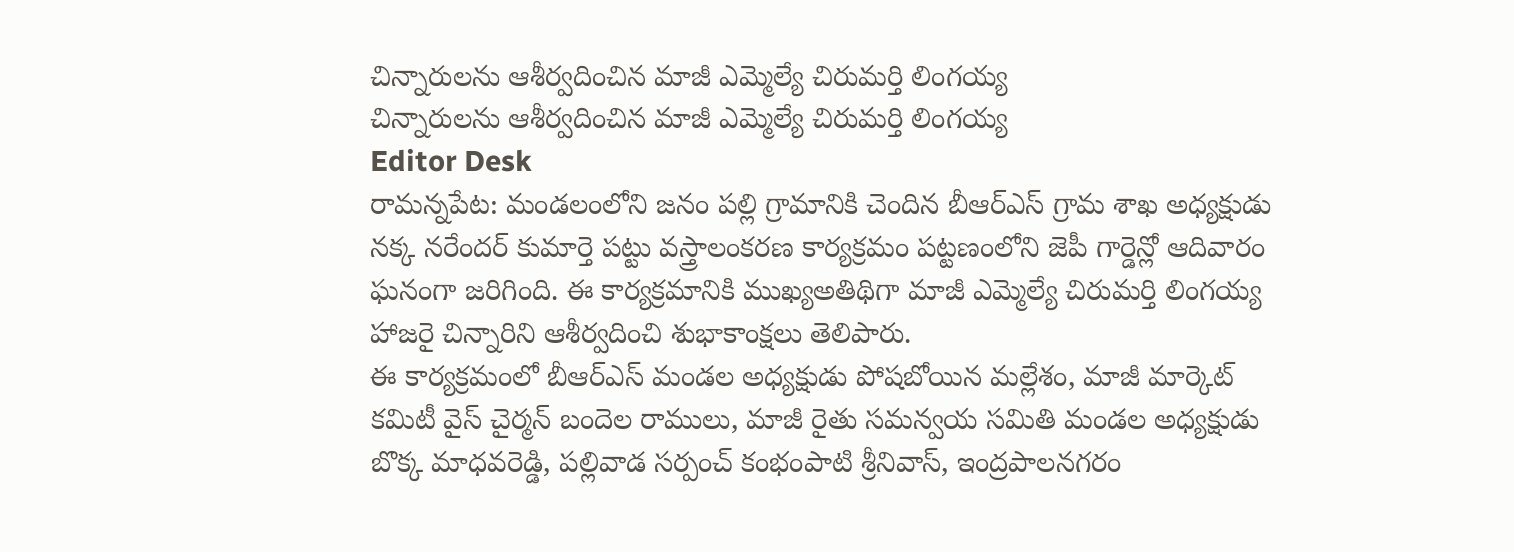చిన్నారులను ఆశీర్వదించిన మాజీ ఎమ్మెల్యే చిరుమర్తి లింగయ్య
చిన్నారులను ఆశీర్వదించిన మాజీ ఎమ్మెల్యే చిరుమర్తి లింగయ్య
Editor Desk
రామన్నపేట: మండలంలోని జనం పల్లి గ్రామానికి చెందిన బీఆర్ఎస్ గ్రామ శాఖ అధ్యక్షుడు నక్క నరేందర్ కుమార్తె పట్టు వస్త్రాలంకరణ కార్యక్రమం పట్టణంలోని జెపీ గార్డెన్లో ఆదివారం ఘనంగా జరిగింది. ఈ కార్యక్రమానికి ముఖ్యఅతిథిగా మాజీ ఎమ్మెల్యే చిరుమర్తి లింగయ్య హాజరై చిన్నారిని ఆశీర్వదించి శుభాకాంక్షలు తెలిపారు.
ఈ కార్యక్రమంలో బీఆర్ఎస్ మండల అధ్యక్షుడు పోషబోయిన మల్లేశం, మాజీ మార్కెట్ కమిటీ వైస్ చైర్మన్ బందెల రాములు, మాజీ రైతు సమన్వయ సమితి మండల అధ్యక్షుడు బొక్క మాధవరెడ్డి, పల్లివాడ సర్పంచ్ కంభంపాటి శ్రీనివాస్, ఇంద్రపాలనగరం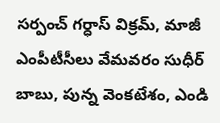సర్పంచ్ గర్ధాస్ విక్రమ్, మాజీ ఎంపీటీసీలు వేమవరం సుధీర్ బాబు, పున్న వెంకటేశం, ఎండి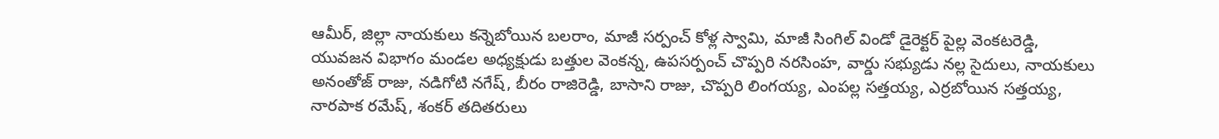ఆమీర్, జిల్లా నాయకులు కన్నెబోయిన బలరాం, మాజీ సర్పంచ్ కోళ్ల స్వామి, మాజీ సింగిల్ విండో డైరెక్టర్ పైల్ల వెంకటరెడ్డి, యువజన విభాగం మండల అధ్యక్షుడు బత్తుల వెంకన్న, ఉపసర్పంచ్ చొప్పరి నరసింహ, వార్డు సభ్యుడు నల్ల సైదులు, నాయకులు అనంతోజ్ రాజు, నడిగోటి నగేష్, బీరం రాజిరెడ్డి, బాసాని రాజు, చొప్పరి లింగయ్య, ఎంపల్ల సత్తయ్య, ఎర్రబోయిన సత్తయ్య, నారపాక రమేష్, శంకర్ తదితరులు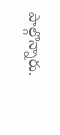పాల్గొన్నారు.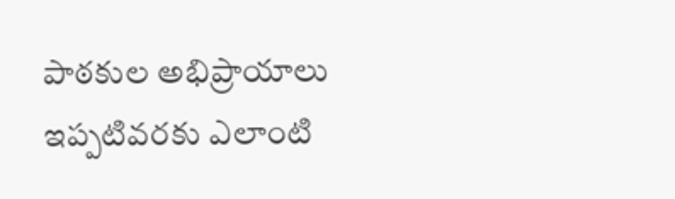పాఠకుల అభిప్రాయాలు
ఇప్పటివరకు ఎలాంటి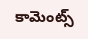కామెంట్స్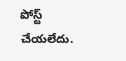పోస్ట్ చేయలేదు.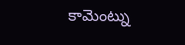కామెంట్ను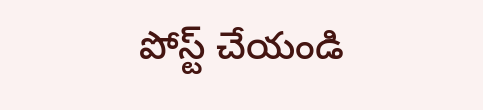పోస్ట్ చేయండి